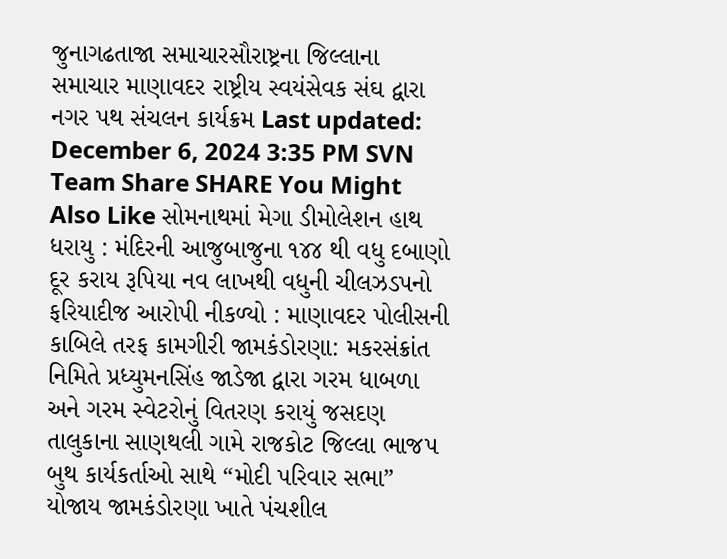જુનાગઢતાજા સમાચારસૌરાષ્ટ્રના જિલ્લાના સમાચાર માણાવદર રાષ્ટ્રીય સ્વયંસેવક સંઘ દ્વારા નગર પથ સંચલન કાર્યક્રમ Last updated: December 6, 2024 3:35 PM SVN Team Share SHARE You Might Also Like સોમનાથમાં મેગા ડીમોલેશન હાથ ધરાયુ : મંદિરની આજુબાજુના ૧૪૪ થી વધુ દબાણો દૂર કરાય રૂપિયા નવ લાખથી વધુની ચીલઝડપનો ફરિયાદીજ આરોપી નીકળ્યો : માણાવદર પોલીસની કાબિલે તરફ કામગીરી જામકંડોરણા: મકરસંક્રાંત નિમિતે પ્રધ્યુમનસિંહ જાડેજા દ્વારા ગરમ ધાબળા અને ગરમ સ્વેટરોનું વિતરણ કરાયું જસદણ તાલુકાના સાણથલી ગામે રાજકોટ જિલ્લા ભાજપ બુથ કાર્યકર્તાઓ સાથે “મોદી પરિવાર સભા” યોજાય જામકંડોરણા ખાતે પંચશીલ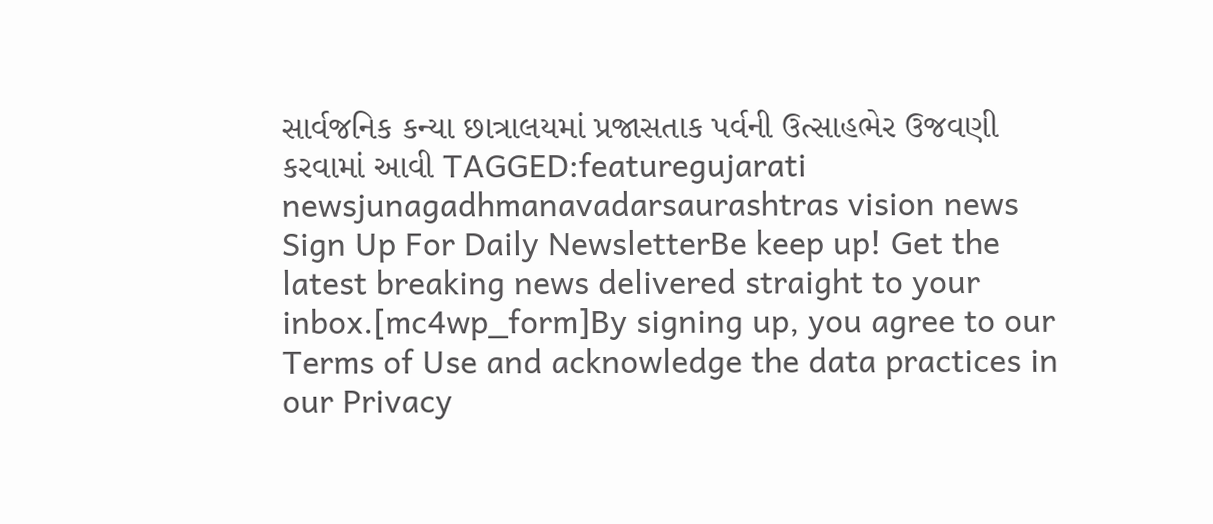સાર્વજનિક કન્યા છાત્રાલયમાં પ્રજાસતાક પર્વની ઉત્સાહભેર ઉજવણી કરવામાં આવી TAGGED:featuregujarati newsjunagadhmanavadarsaurashtras vision news Sign Up For Daily NewsletterBe keep up! Get the latest breaking news delivered straight to your inbox.[mc4wp_form]By signing up, you agree to our Terms of Use and acknowledge the data practices in our Privacy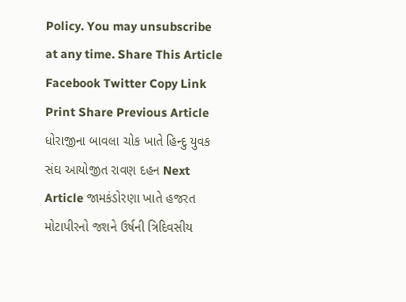Policy. You may unsubscribe at any time. Share This Article Facebook Twitter Copy Link Print Share Previous Article ધોરાજીના બાવલા ચોક ખાતે હિન્દુ યુવક સંઘ આયોજીત રાવણ દહન Next Article જામકંડોરણા ખાતે હજરત મોટાપીરનો જશને ઉર્ષની ત્રિદિવસીય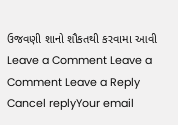ઉજવણી શાનો શૌકતથી કરવામા આવી Leave a Comment Leave a Comment Leave a Reply Cancel replyYour email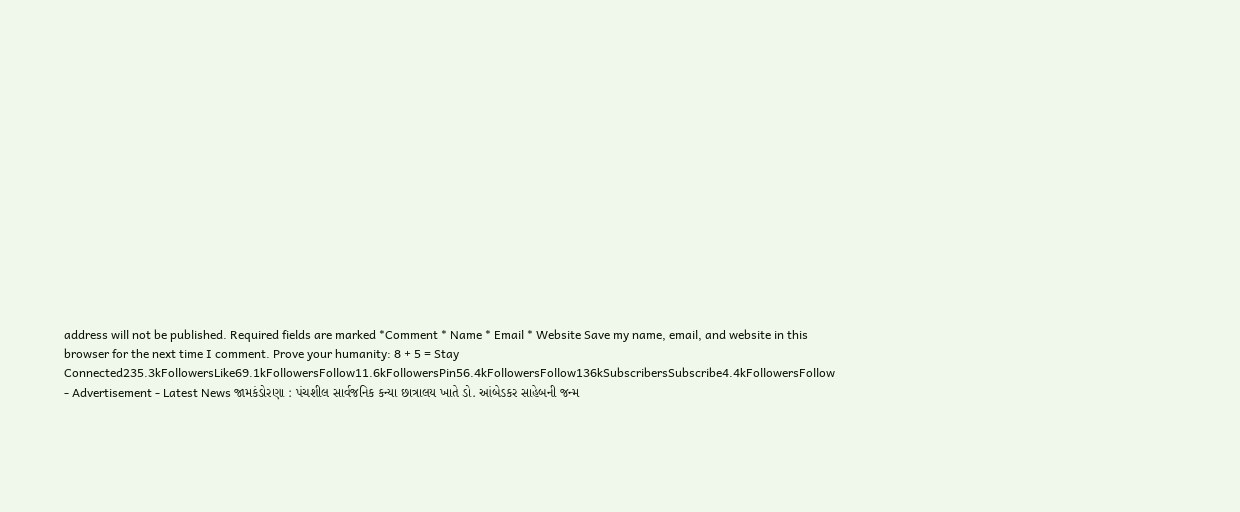address will not be published. Required fields are marked *Comment * Name * Email * Website Save my name, email, and website in this browser for the next time I comment. Prove your humanity: 8 + 5 = Stay Connected235.3kFollowersLike69.1kFollowersFollow11.6kFollowersPin56.4kFollowersFollow136kSubscribersSubscribe4.4kFollowersFollow - Advertisement - Latest News જામકંડોરણા : પંચશીલ સાર્વજનિક કન્યા છાત્રાલય ખાતે ડો. આંબેડકર સાહેબની જન્મ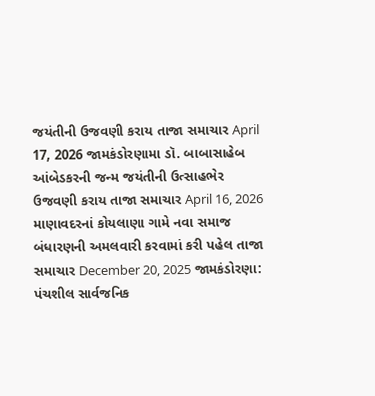જયંતીની ઉજવણી કરાય તાજા સમાચાર April 17, 2026 જામકંડોરણામા ડૉ. બાબાસાહેબ આંબેડકરની જન્મ જયંતીની ઉત્સાહભેર ઉજવણી કરાય તાજા સમાચાર April 16, 2026 માણાવદરનાં કોયલાણા ગામે નવા સમાજ બંધારણની અમલવારી કરવામાં કરી પહેલ તાજા સમાચાર December 20, 2025 જામકંડોરણા: પંચશીલ સાર્વજનિક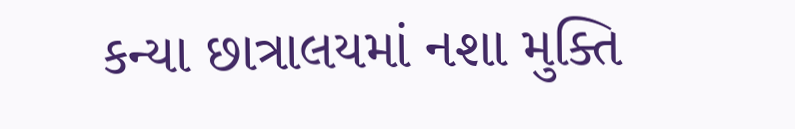કન્યા છાત્રાલયમાં નશા મુક્તિ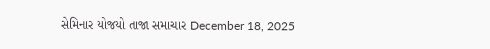સેમિનાર યોજયો તાજા સમાચાર December 18, 2025